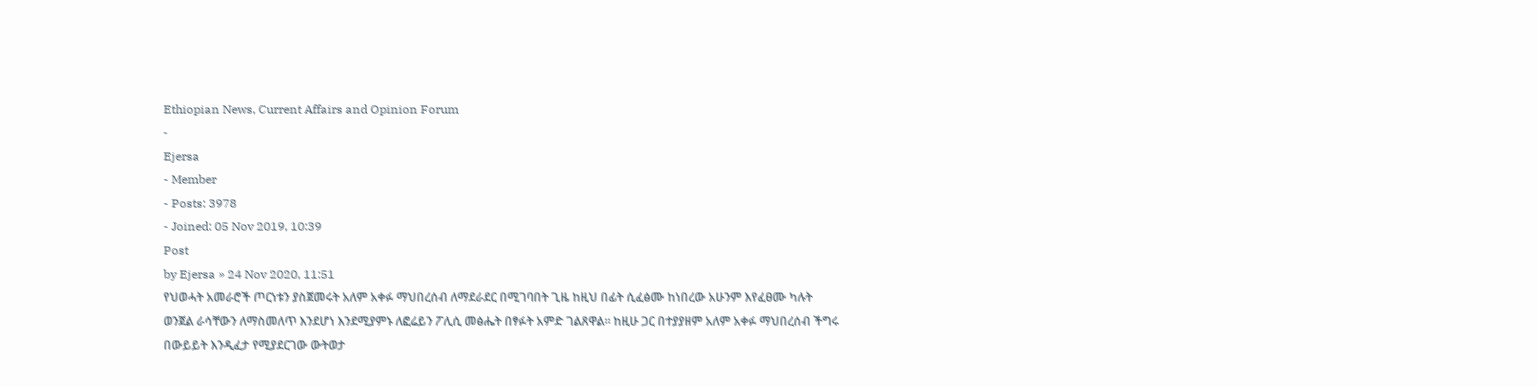Ethiopian News, Current Affairs and Opinion Forum
-
Ejersa
- Member
- Posts: 3978
- Joined: 05 Nov 2019, 10:39
Post
by Ejersa » 24 Nov 2020, 11:51
የህወሓት አመራሮች ጦርነቱን ያስጀመሩት አለም አቀፉ ማህበረሰብ ለማደራደር በሚገባበት ጊዜ ከዚህ በፊት ሲፈፅሙ ከነበረው አሁንም እየፈፀሙ ካሉት ወንጀል ራሳቸውን ለማስመለጥ እንደሆነ እንደሚያምኑ ለፎሬይን ፖሊሲ መፅሔት በፃፉት አምድ ገልጸዋል። ከዚሁ ጋር በተያያዘም አለም አቀፉ ማህበረሰብ ችግሩ በውይይት እንዲፈታ የሚያደርገው ውትወታ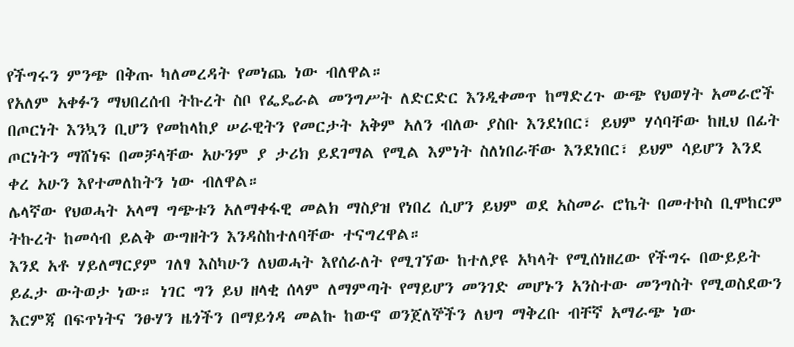የችግሩን ምንጭ በቅጡ ካለመረዳት የመነጨ ነው ብለዋል።
የአለም አቀፉን ማህበረሰብ ትኩረት ስቦ የፌዴራል መንግሥት ለድርድር እንዲቀመጥ ከማድረጉ ውጭ የህወሃት አመራሮች በጦርነት እንኳን ቢሆን የመከላከያ ሠራዊትን የመርታት አቅም አለን ብለው ያስቡ እንደነበር፣ ይህም ሃሳባቸው ከዚህ በፊት ጦርነትን ማሸነፍ በመቻላቸው አሁንም ያ ታሪክ ይደገማል የሚል እምነት ስለነበራቸው እንደነበር፣ ይህም ሳይሆን እንደ ቀረ አሁን እየተመለከትን ነው ብለዋል።
ሌላኛው የህወሓት አላማ ግጭቱን አለማቀፋዊ መልክ ማስያዝ የነበረ ሲሆን ይህም ወደ አስመራ ሮኬት በመተኮስ ቢሞከርም ትኩረት ከመሳብ ይልቅ ውግዘትን እንዳስከተለባቸው ተናግረዋል።
እንደ አቶ ሃይለማርያም ገለፃ እስካሁን ለህወሓት እየሰራለት የሚገኘው ከተለያዩ አካላት የሚሰነዘረው የችግሩ በውይይት ይፈታ ውትወታ ነው። ነገር ግን ይህ ዘላቂ ሰላም ለማምጣት የማይሆን መንገድ መሆኑን አንስተው መንግስት የሚወስደውን እርምጃ በፍጥነትና ንፁሃን ዜጎችን በማይጎዳ መልኩ ከውኖ ወንጀለኞችን ለህግ ማቅረቡ ብቸኛ አማራጭ ነው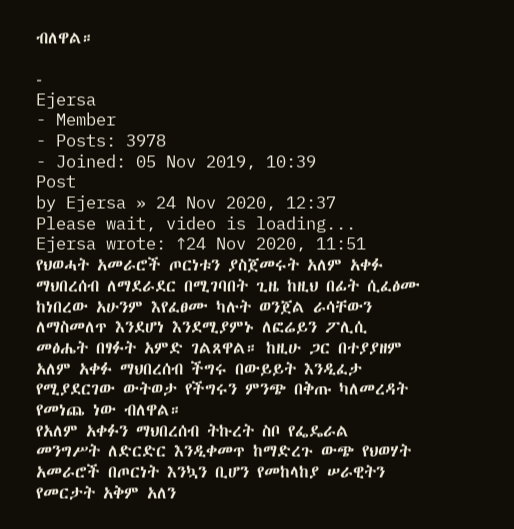ብለዋል።

-
Ejersa
- Member
- Posts: 3978
- Joined: 05 Nov 2019, 10:39
Post
by Ejersa » 24 Nov 2020, 12:37
Please wait, video is loading...
Ejersa wrote: ↑24 Nov 2020, 11:51
የህወሓት አመራሮች ጦርነቱን ያስጀመሩት አለም አቀፉ ማህበረሰብ ለማደራደር በሚገባበት ጊዜ ከዚህ በፊት ሲፈፅሙ ከነበረው አሁንም እየፈፀሙ ካሉት ወንጀል ራሳቸውን ለማስመለጥ እንደሆነ እንደሚያምኑ ለፎሬይን ፖሊሲ መፅሔት በፃፉት አምድ ገልጸዋል። ከዚሁ ጋር በተያያዘም አለም አቀፉ ማህበረሰብ ችግሩ በውይይት እንዲፈታ የሚያደርገው ውትወታ የችግሩን ምንጭ በቅጡ ካለመረዳት የመነጨ ነው ብለዋል።
የአለም አቀፉን ማህበረሰብ ትኩረት ስቦ የፌዴራል መንግሥት ለድርድር እንዲቀመጥ ከማድረጉ ውጭ የህወሃት አመራሮች በጦርነት እንኳን ቢሆን የመከላከያ ሠራዊትን የመርታት አቅም አለን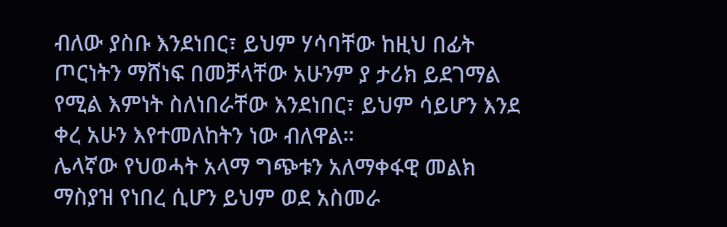ብለው ያስቡ እንደነበር፣ ይህም ሃሳባቸው ከዚህ በፊት ጦርነትን ማሸነፍ በመቻላቸው አሁንም ያ ታሪክ ይደገማል የሚል እምነት ስለነበራቸው እንደነበር፣ ይህም ሳይሆን እንደ ቀረ አሁን እየተመለከትን ነው ብለዋል።
ሌላኛው የህወሓት አላማ ግጭቱን አለማቀፋዊ መልክ ማስያዝ የነበረ ሲሆን ይህም ወደ አስመራ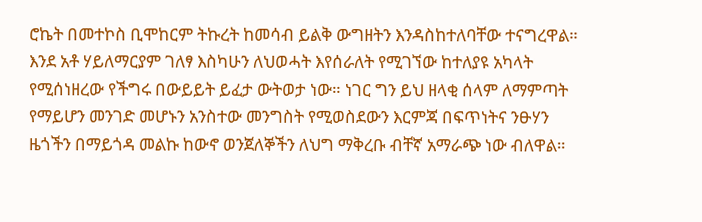ሮኬት በመተኮስ ቢሞከርም ትኩረት ከመሳብ ይልቅ ውግዘትን እንዳስከተለባቸው ተናግረዋል።
እንደ አቶ ሃይለማርያም ገለፃ እስካሁን ለህወሓት እየሰራለት የሚገኘው ከተለያዩ አካላት የሚሰነዘረው የችግሩ በውይይት ይፈታ ውትወታ ነው። ነገር ግን ይህ ዘላቂ ሰላም ለማምጣት የማይሆን መንገድ መሆኑን አንስተው መንግስት የሚወስደውን እርምጃ በፍጥነትና ንፁሃን ዜጎችን በማይጎዳ መልኩ ከውኖ ወንጀለኞችን ለህግ ማቅረቡ ብቸኛ አማራጭ ነው ብለዋል።